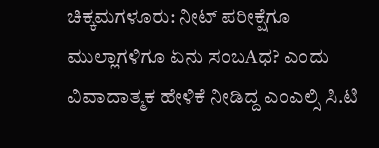ಚಿಕ್ಕಮಗಳೂರು: ನೀಟ್ ಪರೀಕ್ಷೆಗೂ ಮುಲ್ಲಾಗಳಿಗೂ ಏನು ಸಂಬAಧ? ಎಂದು ವಿವಾದಾತ್ಮಕ ಹೇಳಿಕೆ ನೀಡಿದ್ದ ಎಂಎಲ್ಸಿ ಸಿ.ಟಿ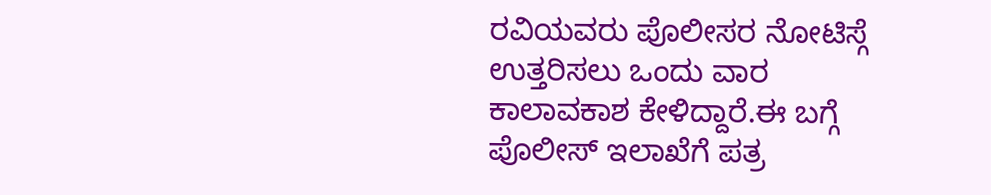ರವಿಯವರು ಪೊಲೀಸರ ನೋಟಿಸ್ಗೆ ಉತ್ತರಿಸಲು ಒಂದು ವಾರ ಕಾಲಾವಕಾಶ ಕೇಳಿದ್ದಾರೆ.ಈ ಬಗ್ಗೆ ಪೊಲೀಸ್ ಇಲಾಖೆಗೆ ಪತ್ರ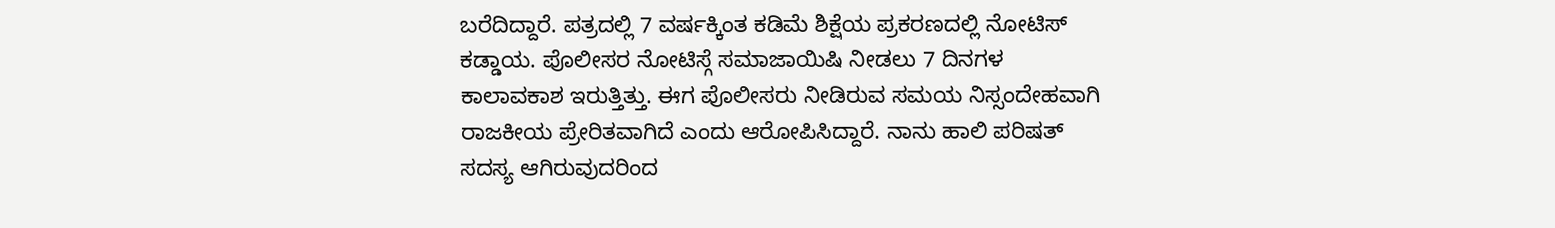ಬರೆದಿದ್ದಾರೆ. ಪತ್ರದಲ್ಲಿ 7 ವರ್ಷಕ್ಕಿಂತ ಕಡಿಮೆ ಶಿಕ್ಷೆಯ ಪ್ರಕರಣದಲ್ಲಿ ನೋಟಿಸ್ ಕಡ್ಡಾಯ. ಪೊಲೀಸರ ನೋಟಿಸ್ಗೆ ಸಮಾಜಾಯಿಷಿ ನೀಡಲು 7 ದಿನಗಳ ಕಾಲಾವಕಾಶ ಇರುತ್ತಿತ್ತು. ಈಗ ಪೊಲೀಸರು ನೀಡಿರುವ ಸಮಯ ನಿಸ್ಸಂದೇಹವಾಗಿ ರಾಜಕೀಯ ಪ್ರೇರಿತವಾಗಿದೆ ಎಂದು ಆರೋಪಿಸಿದ್ದಾರೆ. ನಾನು ಹಾಲಿ ಪರಿಷತ್ ಸದಸ್ಯ ಆಗಿರುವುದರಿಂದ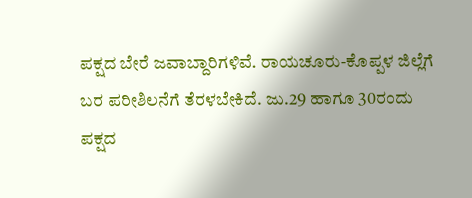ಪಕ್ಷದ ಬೇರೆ ಜವಾಬ್ದಾರಿಗಳಿವೆ. ರಾಯಚೂರು-ಕೊಪ್ಪಳ ಜಿಲ್ಲೆಗೆ ಬರ ಪರೀಶಿಲನೆಗೆ ತೆರಳಬೇಕಿದೆ. ಜು.29 ಹಾಗೂ 30ರಂದು ಪಕ್ಷದ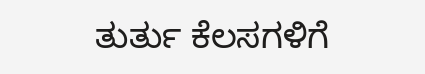ತುರ್ತು ಕೆಲಸಗಳಿಗೆ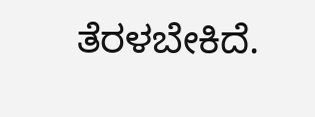ತೆರಳಬೇಕಿದೆ.